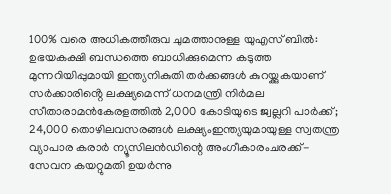100% വരെ അധികത്തീരുവ ചുമത്താനുള്ള യുഎസ് ബിൽ: ഉഭയകക്ഷി ബന്ധത്തെ ബാധിക്കുമെന്ന കടുത്ത മുന്നറിയിപ്പുമായി ഇന്ത്യനികുതി തർക്കങ്ങൾ കുറയ്ക്കുകയാണ് സർക്കാരിൻ്റെ ലക്ഷ്യമെന്ന് ധനമന്ത്രി നിർമല സീതാരാമൻകേരളത്തിൽ 2,000 കോടിയുടെ ജ്വല്ലറി പാർക്ക്; 24,000 തൊഴിലവസരങ്ങൾ ലക്ഷ്യംഇന്ത്യയുമായുള്ള സ്വതന്ത്ര വ്യാപാര കരാര്‍ ന്യൂസിലന്‍ഡിന്റെ അംഗീകാരംചരക്ക്-സേവന കയറ്റുമതി ഉയർന്നു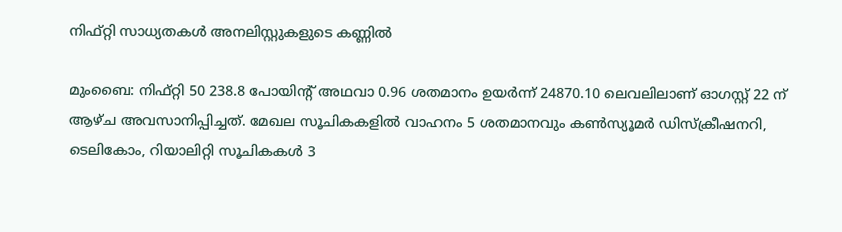നിഫ്റ്റി സാധ്യതകള്‍ അനലിസ്റ്റുകളുടെ കണ്ണില്‍

മുംബൈ: നിഫ്റ്റി 50 238.8 പോയിന്റ് അഥവാ 0.96 ശതമാനം ഉയര്‍ന്ന് 24870.10 ലെവലിലാണ് ഓഗസ്റ്റ് 22 ന് ആഴ്ച അവസാനിപ്പിച്ചത്. മേഖല സൂചികകളില്‍ വാഹനം 5 ശതമാനവും കണ്‍സ്യൂമര്‍ ഡിസ്‌ക്രീഷനറി, ടെലികോം, റിയാലിറ്റി സൂചികകള്‍ 3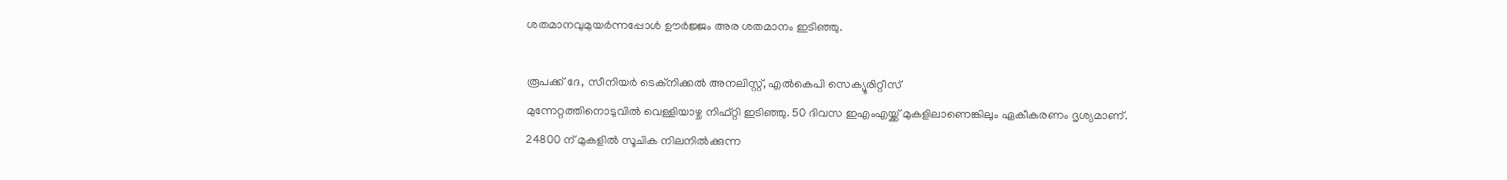ശതമാനവുമുയര്‍ന്നപ്പോള്‍ ഊര്‍ജ്ജം അര ശതമാനം ഇടിഞ്ഞു.

രൂപക്ക് ദേ, സീനിയര്‍ ടെക്‌നിക്കല്‍ അനലിസ്റ്റ്, എല്‍കെപി സെക്യൂരിറ്റീസ്
മുന്നേറ്റത്തിനൊടുവില്‍ വെള്ളിയാഴ്ച നിഫ്റ്റി ഇടിഞ്ഞു. 50 ദിവസ ഇഎംഎയ്ക്ക് മുകളിലാണെങ്കിലും ഏകീകരണം ദൃശ്യമാണ്. 24800 ന് മുകളില്‍ സൂചിക നിലനില്‍ക്കുന്ന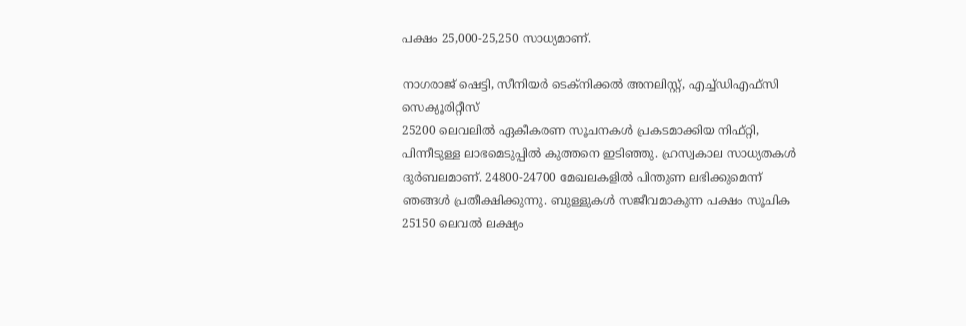പക്ഷം 25,000-25,250 സാധ്യമാണ്.

നാഗരാജ് ഷെട്ടി, സീനിയര്‍ ടെക്‌നിക്കല്‍ അനലിസ്റ്റ്, എച്ച്ഡിഎഫ്‌സി സെക്യൂരിറ്റീസ്
25200 ലെവലില്‍ ഏകീകരണ സൂചനകള്‍ പ്രകടമാക്കിയ നിഫ്റ്റി, പിന്നീടുള്ള ലാഭമെടുപ്പില്‍ കുത്തനെ ഇടിഞ്ഞു. ഹ്രസ്വകാല സാധ്യതകള്‍ ദുര്‍ബലമാണ്. 24800-24700 മേഖലകളില്‍ പിന്തുണ ലഭിക്കുമെന്ന് ഞങ്ങള്‍ പ്രതീക്ഷിക്കുന്നു. ബുള്ളുകള്‍ സജീവമാകുന്ന പക്ഷം സൂചിക 25150 ലെവല്‍ ലക്ഷ്യം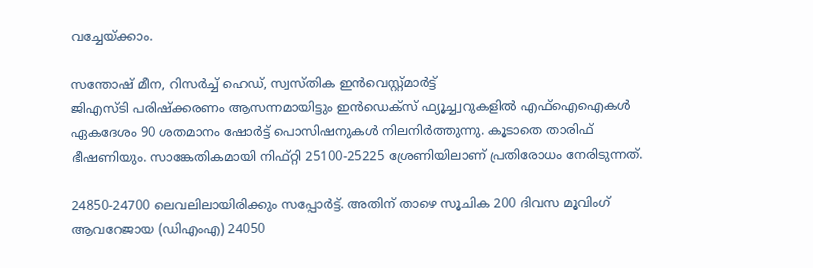വച്ചേയ്ക്കാം.

സന്തോഷ് മീന, റിസര്‍ച്ച് ഹെഡ്, സ്വസ്തിക ഇന്‍വെസ്റ്റ്മാര്‍ട്ട്
ജിഎസ്ടി പരിഷ്‌ക്കരണം ആസന്നമായിട്ടും ഇന്‍ഡെക്‌സ് ഫ്യൂച്ച്വറുകളില്‍ എഫ്‌ഐഐകള്‍ ഏകദേശം 90 ശതമാനം ഷോര്‍ട്ട് പൊസിഷനുകള്‍ നിലനിര്‍ത്തുന്നു. കൂടാതെ താരിഫ് ഭീഷണിയും. സാങ്കേതികമായി നിഫ്റ്റി 25100-25225 ശ്രേണിയിലാണ് പ്രതിരോധം നേരിടുന്നത്.

24850-24700 ലെവലിലായിരിക്കും സപ്പോര്‍ട്ട്. അതിന് താഴെ സൂചിക 200 ദിവസ മൂവിംഗ് ആവറേജായ (ഡിഎംഎ) 24050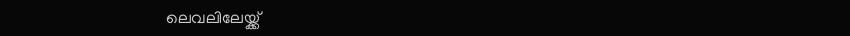ലെവലിലേയ്ക്ക്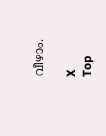വീഴാം.

X
Top